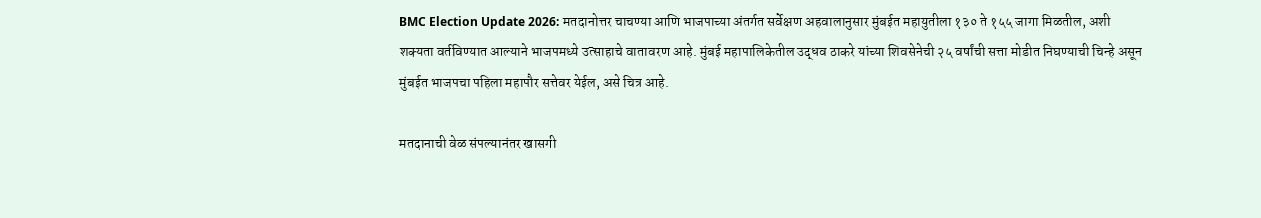BMC Election Update 2026: मतदानोत्तर चाचण्या आणि भाजपाच्या अंतर्गत सर्वेक्षण अहवालानुसार मुंबईत महायुतीला १३० ते १५५ जागा मिळतील, अशी शक्यता वर्तविण्यात आल्याने भाजपमध्ये उत्साहाचे वातावरण आहे. मुंबई महापालिकेतील उद्धव ठाकरे यांच्या शिवसेनेची २५ वर्षांची सत्ता मोडीत निघण्याची चिन्हे असून मुंबईत भाजपचा पहिला महापौर सत्तेवर येईल, असे चित्र आहे.

मतदानाची वेळ संपल्यानंतर खासगी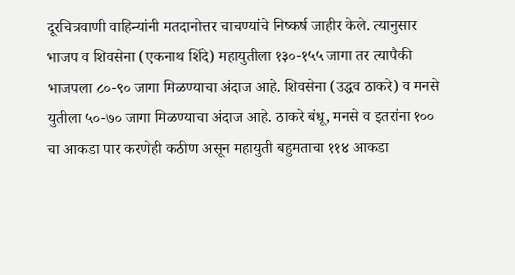दूरचित्रवाणी वाहिन्यांनी मतदानोत्तर चाचण्यांचे निष्कर्ष जाहीर केले. त्यानुसार भाजप व शिवसेना (एकनाथ शिंदे) महायुतीला १३०-१५५ जागा तर त्यापैकी भाजपला ८०-९० जागा मिळण्याचा अंदाज आहे. शिवसेना (उद्धव ठाकरे) व मनसे युतीला ५०-७० जागा मिळण्याचा अंदाज आहे. ठाकरे बंधू, मनसे व इतरांना १०० चा आकडा पार करणेही कठीण असून महायुती बहुमताचा ११४ आकडा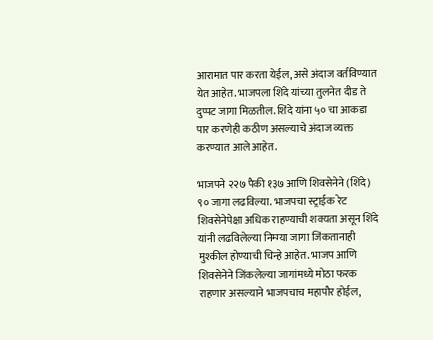आरामात पार करता येईल, असे अंदाज वर्तविण्यात येत आहेत. भाजपला शिंदे यांच्या तुलनेत दीड ते दुप्पट जागा मिळतील. शिंदे यांना ५० चा आकडा पार करणेही कठीण असल्याचे अंदाज व्यक्त करण्यात आले आहेत.

भाजपने २२७ पैकी १३७ आणि शिवसेनेने (शिंदे) ९० जागा लढविल्या. भाजपचा स्ट्राईक रेट शिवसेनेपेक्षा अधिक राहण्याची शक्यता असून शिंदे यांनी लढविलेल्या निम्म्या जागा जिंकतानाही मुश्कील होण्याची चिन्हे आहेत. भाजप आणि शिवसेनेने जिंकलेल्या जागांमध्ये मोठा फरक राहणार असल्याने भाजपचाच महापौर होईल,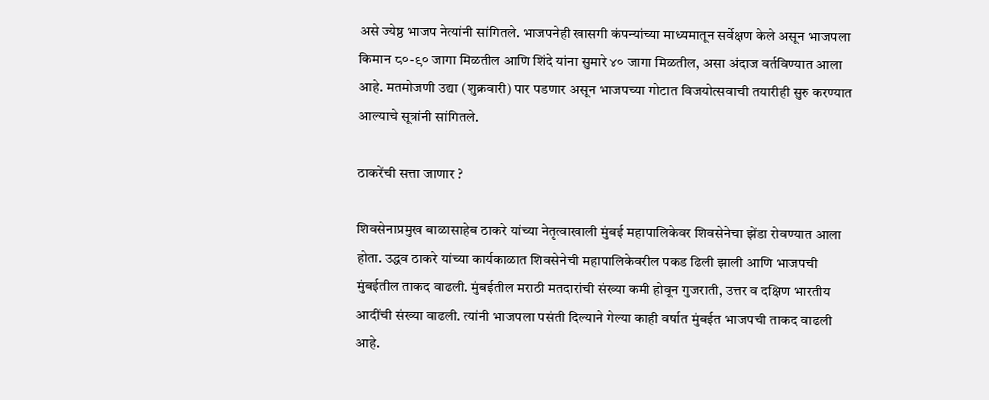असे ज्येष्ठ भाजप नेत्यांनी सांगितले. भाजपनेही खासगी कंपन्यांच्या माध्यमातून सर्वेक्षण केले असून भाजपला किमान ८०-९० जागा मिळतील आणि शिंदे यांना सुमारे ४० जागा मिळतील, असा अंदाज वर्तविण्यात आला आहे. मतमोजणी उद्या (शुक्रवारी) पार पडणार असून भाजपच्या गोटात विजयोत्सवाची तयारीही सुरु करण्यात आल्याचे सूत्रांनी सांगितले.

ठाकरेंची सत्ता जाणार ?

शिवसेनाप्रमुख बाळासाहेब ठाकरे यांच्या नेतृत्वाखाली मुंबई महापालिकेवर शिवसेनेचा झेंडा रोवण्यात आला होता. उद्धव ठाकरे यांच्या कार्यकाळात शिवसेनेची महापालिकेवरील पकड ढिली झाली आणि भाजपची मुंबईतील ताकद वाढली. मुंबईतील मराठी मतदारांची संख्या कमी होवून गुजराती, उत्तर व दक्षिण भारतीय आदींची संख्या वाढली. त्यांनी भाजपला पसंती दिल्याने गेल्या काही वर्षात मुंबईत भाजपची ताकद वाढली आहे.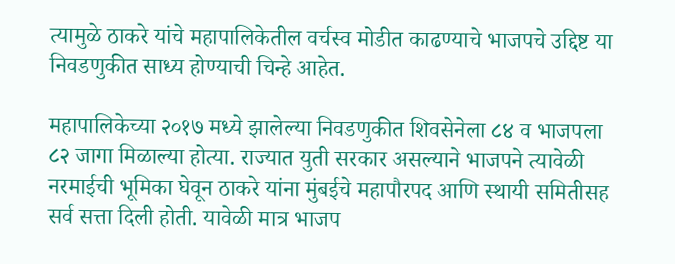त्यामुळे ठाकरे यांचे महापालिकेतील वर्चस्व मोडीत काढण्याचे भाजपचे उद्दिष्ट या निवडणुकीत साध्य होण्याची चिन्हे आहेत.

महापालिकेच्या २०१७ मध्ये झालेल्या निवडणुकीत शिवसेनेला ८४ व भाजपला ८२ जागा मिळाल्या होत्या. राज्यात युती सरकार असल्याने भाजपने त्यावेळी नरमाईची भूमिका घेवून ठाकरे यांना मुंबईचे महापौरपद आणि स्थायी समितीसह सर्व सत्ता दिली होती. यावेळी मात्र भाजप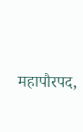महापौरपद,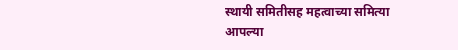स्थायी समितीसह महत्वाच्या समित्या आपल्या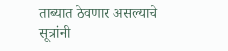ताब्यात ठेवणार असल्याचे सूत्रांनी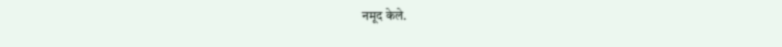नमूद केले.